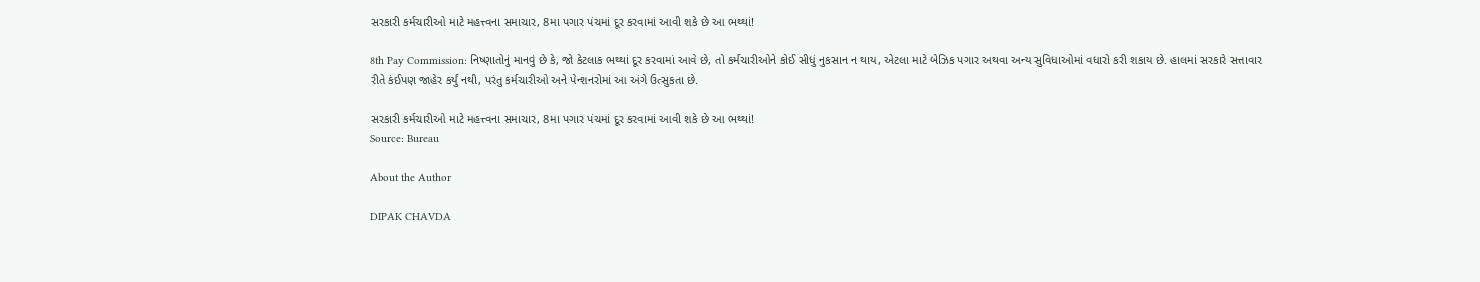સરકારી કર્મચારીઓ માટે મહત્ત્વના સમાચાર, 8મા પગાર પંચમાં દૂર કરવામાં આવી શકે છે આ ભથ્થાં!

8th Pay Commission: નિષ્ણાતોનું માનવું છે કે, જો કેટલાક ભથ્થાં દૂર કરવામાં આવે છે, તો કર્મચારીઓને કોઈ સીધું નુકસાન ન થાય, એટલા માટે બેઝિક પગાર અથવા અન્ય સુવિધાઓમાં વધારો કરી શકાય છે. હાલમાં સરકારે સત્તાવાર રીતે કંઈપણ જાહેર કર્યું નથી, પરંતુ કર્મચારીઓ અને પેન્શનરોમાં આ અંગે ઉત્સુકતા છે.

સરકારી કર્મચારીઓ માટે મહત્ત્વના સમાચાર, 8મા પગાર પંચમાં દૂર કરવામાં આવી શકે છે આ ભથ્થાં!
Source: Bureau

About the Author

DIPAK CHAVDA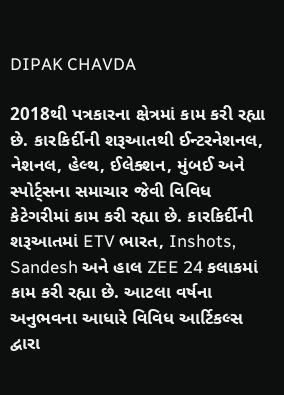DIPAK CHAVDA

2018થી પત્રકારના ક્ષેત્રમાં કામ કરી રહ્યા છે. કારકિર્દીની શરૂઆતથી ઈન્ટરનેશનલ, નેશનલ, હેલ્થ, ઈલેક્શન, મુંબઈ અને સ્પોર્ટ્સના સમાચાર જેવી વિવિધ કેટેગરીમાં કામ કરી રહ્યા છે. કારકિર્દીની શરૂઆતમાં ETV ભારત, Inshots, Sandesh અને હાલ ZEE 24 કલાકમાં કામ કરી રહ્યા છે. આટલા વર્ષના અનુભવના આધારે વિવિધ આર્ટિકલ્સ દ્વારા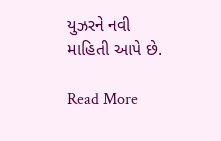યુઝરને નવી માહિતી આપે છે.

Read More